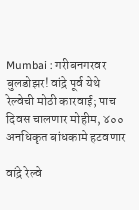Mumbai : गरीबनगरवर बुलडोझर! वांद्रे पूर्व येथे रेल्वेची मोठी कारवाई; पाच दिवस चालणार मोहीम, ४०० अनधिकृत बांधकामे हटवणार

वांद्रे रेल्वे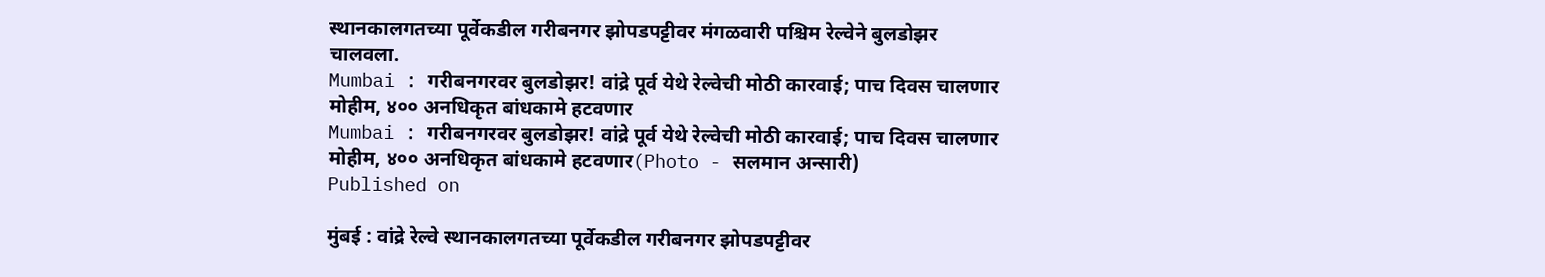स्थानकालगतच्या पूर्वेकडील गरीबनगर झोपडपट्टीवर मंगळवारी पश्चिम रेल्वेने बुलडोझर चालवला.
Mumbai : गरीबनगरवर बुलडोझर! वांद्रे पूर्व येथे रेल्वेची मोठी कारवाई; पाच दिवस चालणार मोहीम, ४०० अनधिकृत बांधकामे हटवणार
Mumbai : गरीबनगरवर बुलडोझर! वांद्रे पूर्व येथे रेल्वेची मोठी कारवाई; पाच दिवस चालणार मोहीम, ४०० अनधिकृत बांधकामे हटवणार(Photo - सलमान अन्सारी)
Published on

मुंबई : वांद्रे रेल्वे स्थानकालगतच्या पूर्वेकडील गरीबनगर झोपडपट्टीवर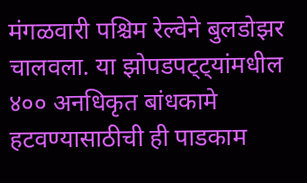मंगळवारी पश्चिम रेल्वेने बुलडोझर चालवला. या झोपडपट्ट्यांमधील ४०० अनधिकृत बांधकामे हटवण्यासाठीची ही पाडकाम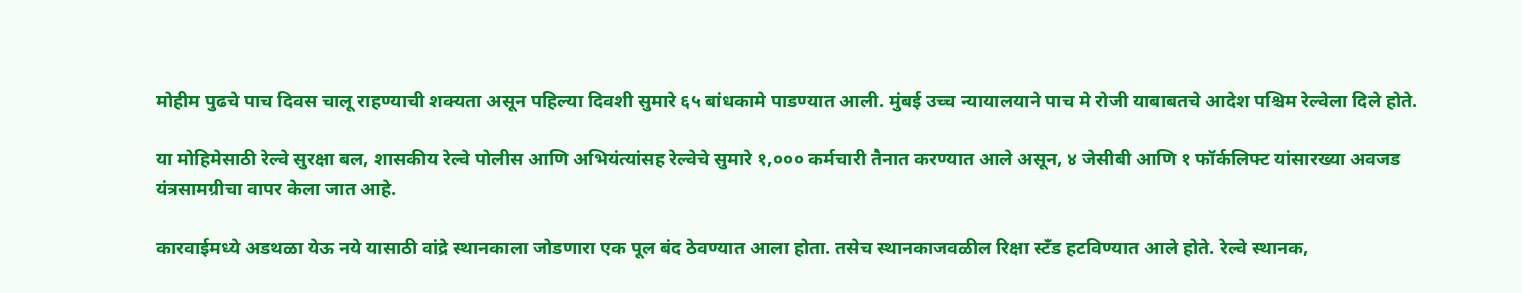मोहीम पुढचे पाच दिवस चालू राहण्याची शक्यता असून पहिल्या दिवशी सुमारे ६५ बांधकामे पाडण्यात आली. मुंबई उच्च न्यायालयाने पाच मे रोजी याबाबतचे आदेश पश्चिम रेल्वेला दिले होते.

या मोहिमेसाठी रेल्वे सुरक्षा बल, शासकीय रेल्वे पोलीस आणि अभियंत्यांसह रेल्वेचे सुमारे १,००० कर्मचारी तैनात करण्यात आले असून, ४ जेसीबी आणि १ फॉर्कलिफ्ट यांसारख्या अवजड यंत्रसामग्रीचा वापर केला जात आहे.

कारवाईमध्ये अडथळा येऊ नये यासाठी वांद्रे स्थानकाला जोडणारा एक पूल बंद ठेवण्यात आला होता. तसेच स्थानकाजवळील रिक्षा स्टँड हटविण्यात आले होते. रेल्वे स्थानक,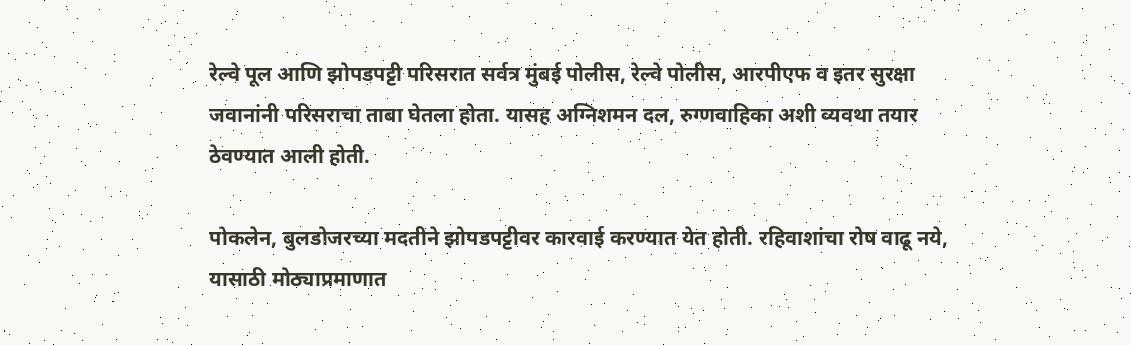रेल्वे पूल आणि झोपडपट्टी परिसरात सर्वत्र मुंबई पोलीस, रेल्वे पोलीस, आरपीएफ व इतर सुरक्षा जवानांनी परिसराचा ताबा घेतला होता. यासह अग्निशमन दल, रुग्णवाहिका अशी व्यवथा तयार ठेवण्यात आली होती.

पोकलेन, बुलडोजरच्या मदतीने झोपडपट्टीवर कारवाई करण्यात येत होती. रहिवाशांचा रोष वाढू नये, यासाठी मोठ्याप्रमाणात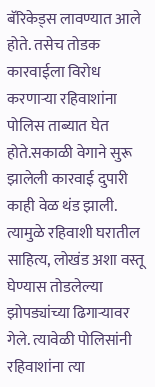बॅरिकेड्स लावण्यात आले होते. तसेच तोडक कारवाईला विरोध करणाऱ्या रहिवाशांना पोलिस ताब्यात घेत होते.सकाळी वेगाने सुरू झालेली कारवाई दुपारी काही वेळ थंड झाली. त्यामुळे रहिवाशी घरातील साहित्य, लोखंड अशा वस्तू घेण्यास तोडलेल्या झोपड्यांच्या ढिगाऱ्यावर गेले. त्यावेळी पोलिसांनी रहिवाशांना त्या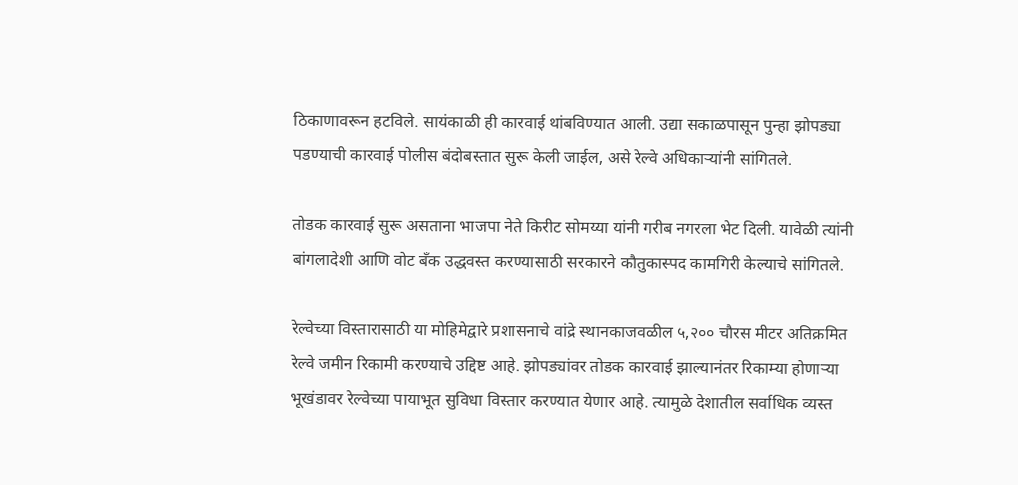ठिकाणावरून हटविले. सायंकाळी ही कारवाई थांबविण्यात आली. उद्या सकाळपासून पुन्हा झोपड्या पडण्याची कारवाई पोलीस बंदोबस्तात सुरू केली जाईल, असे रेल्वे अधिकाऱ्यांनी सांगितले.

तोडक कारवाई सुरू असताना भाजपा नेते किरीट सोमय्या यांनी गरीब नगरला भेट दिली. यावेळी त्यांनी बांगलादेशी आणि वोट बँक उद्धवस्त करण्यासाठी सरकारने कौतुकास्पद कामगिरी केल्याचे सांगितले.

रेल्वेच्या विस्तारासाठी या मोहिमेद्वारे प्रशासनाचे वांद्रे स्थानकाजवळील ५,२०० चौरस मीटर अतिक्रमित रेल्वे जमीन रिकामी करण्याचे उद्दिष्ट आहे. झोपड्यांवर तोडक कारवाई झाल्यानंतर रिकाम्या होणाऱ्या भूखंडावर रेल्वेच्या पायाभूत सुविधा विस्तार करण्यात येणार आहे. त्यामुळे देशातील सर्वाधिक व्यस्त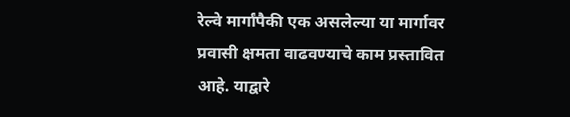रेल्वे मार्गांपैकी एक असलेल्या या मार्गावर प्रवासी क्षमता वाढवण्याचे काम प्रस्तावित आहे. याद्वारे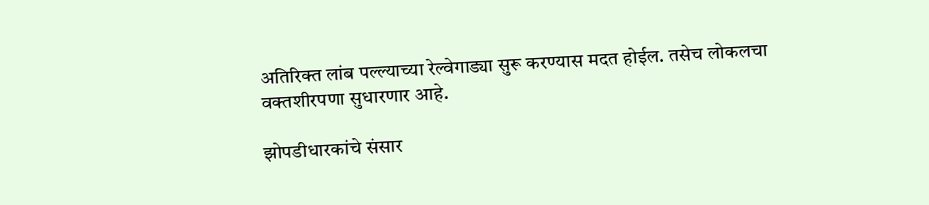अतिरिक्त लांब पल्ल्याच्या रेल्वेगाड्या सुरू करण्यास मदत होईल. तसेच लोकलचा वक्तशीरपणा सुधारणार आहे.

झोपडीधारकांचे संसार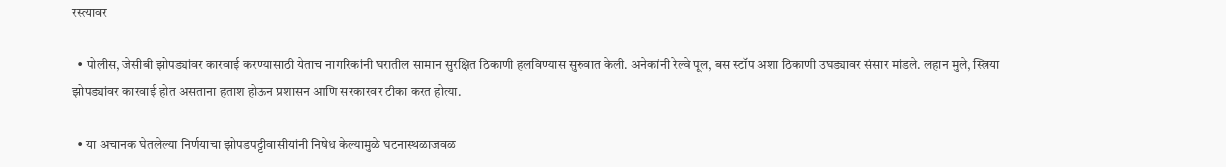रस्त्यावर

  • पोलीस, जेसीबी झोपड्यांवर कारवाई करण्यासाठी येताच नागरिकांनी घरातील सामान सुरक्षित ठिकाणी हलविण्यास सुरुवात केली. अनेकांनी रेल्वे पूल, बस स्टॉप अशा ठिकाणी उघड्यावर संसार मांडले. लहान मुले, स्त्रिया झोपड्यांवर कारवाई होत असताना हताश होऊन प्रशासन आणि सरकारवर टीका करत होत्या.

  • या अचानक घेतलेल्या निर्णयाचा झोपडपट्टीवासीयांनी निषेध केल्यामुळे घटनास्थळाजवळ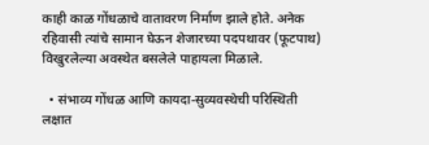काही काळ गोंधळाचे वातावरण निर्माण झाले होते. अनेक रहिवासी त्यांचे सामान घेऊन शेजारच्या पदपथावर (फूटपाथ) विखुरलेल्या अवस्थेत बसलेले पाहायला मिळाले.

  • संभाव्य गोंधळ आणि कायदा-सुव्यवस्थेची परिस्थिती लक्षात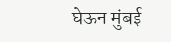घेऊन मुंबई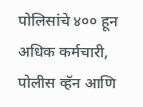पोलिसांचे ४०० हून अधिक कर्मचारी, पोलीस व्हॅन आणि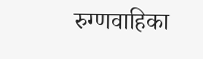रुग्णवाहिका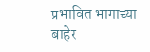प्रभावित भागाच्या बाहेर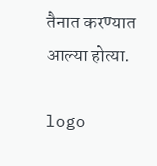तैनात करण्यात आल्या होत्या.

logo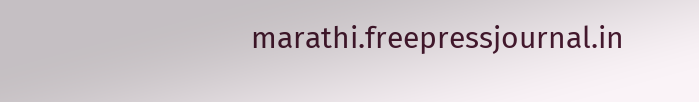marathi.freepressjournal.in